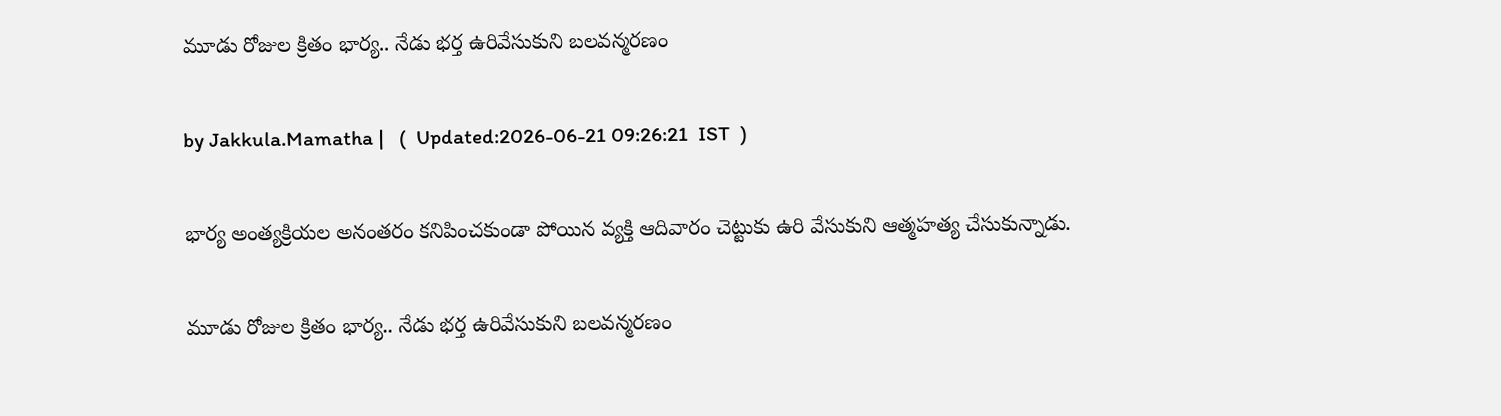మూడు రోజుల క్రితం భార్య.. నేడు భర్త ఉరివేసుకుని బలవన్మరణం

by Jakkula.Mamatha |   (  Updated:2026-06-21 09:26:21  IST  )

భార్య అంత్యక్రియల అనంతరం కనిపించకుండా పోయిన వ్యక్తి ఆదివారం చెట్టుకు ఉరి వేసుకుని ఆత్మహత్య చేసుకున్నాడు.

మూడు రోజుల క్రితం భార్య.. నేడు భర్త ఉరివేసుకుని బలవన్మరణం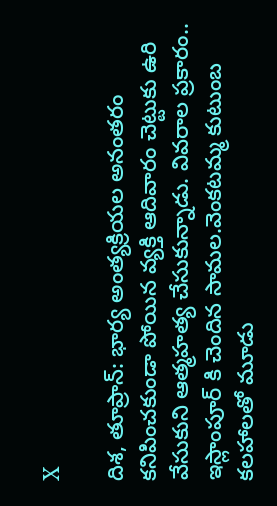X

దిశ, తూప్రాన్: భార్య అంత్యక్రియల అనంతరం కనిపించకుండా పోయిన వ్యక్తి ఆదివారం చెట్టుకు ఉరి వేసుకుని ఆత్మహత్య చేసుకున్నాడు. వివరాల ప్రకారం.. ఇస్లాంపూర్ కి చెందిన సామల.వెంకటమ్మ కుటుంబ కలహాలతో మూడు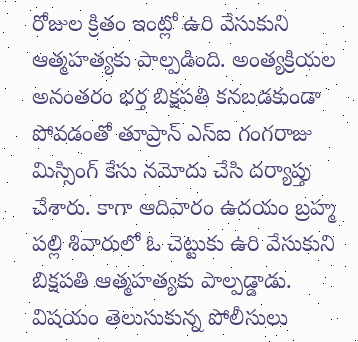రోజుల క్రితం ఇంట్లో ఉరి వేసుకుని ఆత్మహత్యకు పాల్పడింది. అంత్యక్రియల అనంతరం భర్త బిక్షపతి కనబడకుండా పోవడంతో తూప్రాన్ ఎస్ఐ గంగరాజు మిస్సింగ్ కేసు నమోదు చేసి దర్యాప్తు చేశారు. కాగా ఆదివారం ఉదయం బ్రహ్మ పల్లి శివారులో ఓ చెట్టుకు ఉరి వేసుకుని బిక్షపతి ఆత్మహత్యకు పాల్పడ్డాడు. విషయం తెలుసుకున్న పోలీసులు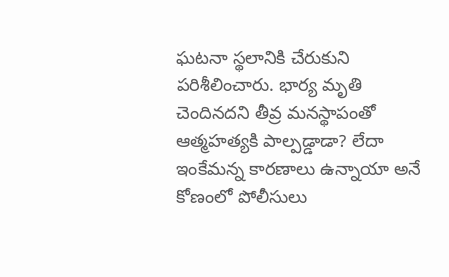ఘటనా స్థలానికి చేరుకుని పరిశీలించారు. భార్య మృతి చెందినదని తీవ్ర మనస్థాపంతో ఆత్మహత్యకి పాల్పడ్డాడా? లేదా ఇంకేమన్న కారణాలు ఉన్నాయా అనే కోణంలో పోలీసులు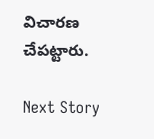విచారణ చేపట్టారు.

Next Story